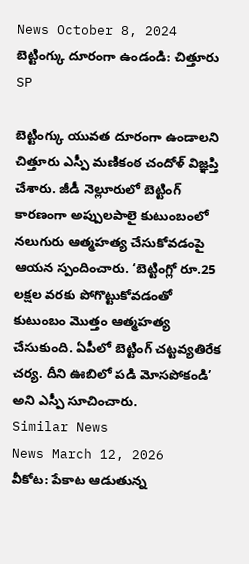News October 8, 2024
బెట్టింగ్కు దూరంగా ఉండండి: చిత్తూరు SP

బెట్టింగ్కు యువత దూరంగా ఉండాలని చిత్తూరు ఎస్పీ మణికంఠ చందోళ్ విజ్ఞప్తి చేశారు. జీడీ నెల్లూరులో బెట్టింగ్ కారణంగా అప్పులపాలై కుటుంబంలో నలుగురు ఆత్మహత్య చేసుకోవడంపై ఆయన స్పందించారు. ‘బెట్టింగ్లో రూ.25 లక్షల వరకు పోగొట్టుకోవడంతో కుటుంబం మొత్తం ఆత్మహత్య చేసుకుంది. ఏపీలో బెట్టింగ్ చట్టవ్యతిరేక చర్య. దీని ఊబిలో పడి మోసపోకండి’ అని ఎస్పీ సూచించారు.
Similar News
News March 12, 2026
వీకోట: పేకాట ఆడుతున్న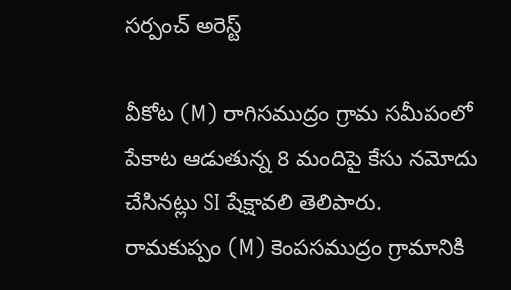సర్పంచ్ అరెస్ట్

వీకోట (M) రాగిసముద్రం గ్రామ సమీపంలో పేకాట ఆడుతున్న 8 మందిపై కేసు నమోదు చేసినట్లు SI షేక్షావలి తెలిపారు. రామకుప్పం (M) కెంపసముద్రం గ్రామానికి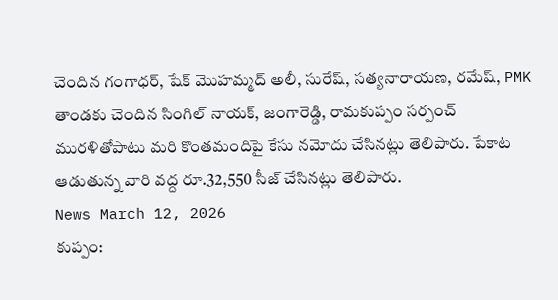చెందిన గంగాధర్, షేక్ మొహమ్మద్ అలీ, సురేష్, సత్యనారాయణ, రమేష్, PMK తాండకు చెందిన సింగిల్ నాయక్, జంగారెడ్డి, రామకుప్పం సర్పంచ్ మురళితోపాటు మరి కొంతమందిపై కేసు నమోదు చేసినట్లు తెలిపారు. పేకాట ఆడుతున్న వారి వద్ద రూ.32,550 సీజ్ చేసినట్లు తెలిపారు.
News March 12, 2026
కుప్పం: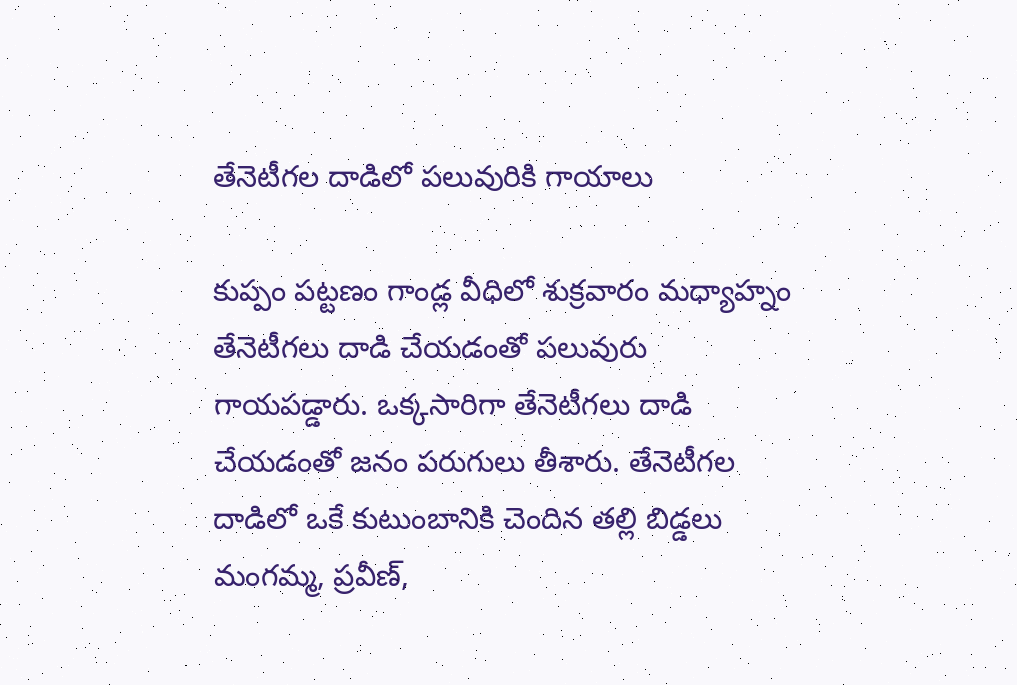తేనెటీగల దాడిలో పలువురికి గాయాలు

కుప్పం పట్టణం గాండ్ల వీధిలో శుక్రవారం మధ్యాహ్నం తేనెటీగలు దాడి చేయడంతో పలువురు గాయపడ్డారు. ఒక్కసారిగా తేనెటీగలు దాడి చేయడంతో జనం పరుగులు తీశారు. తేనెటీగల దాడిలో ఒకే కుటుంబానికి చెందిన తల్లి బిడ్డలు మంగమ్మ, ప్రవీణ్,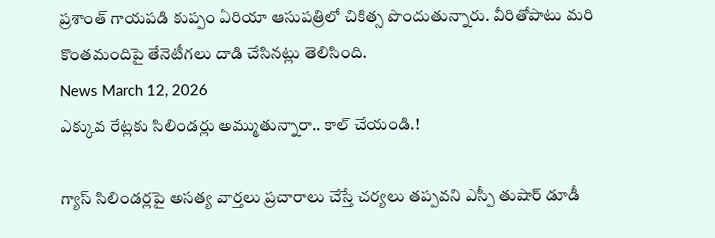ప్రశాంత్ గాయపడి కుప్పం ఏరియా ఆసుపత్రిలో చికిత్స పొందుతున్నారు. వీరితోపాటు మరి కొంతమందిపై తేనెటీగలు దాడి చేసినట్లు తెలిసింది.
News March 12, 2026
ఎక్కువ రేట్లకు సిలిండర్లు అమ్ముతున్నారా.. కాల్ చేయండి.!

గ్యాస్ సిలిండర్లపై అసత్య వార్తలు ప్రచారాలు చేస్తే చర్యలు తప్పవని ఎస్పీ తుషార్ డూడీ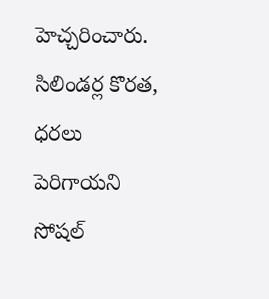హెచ్చరించారు. సిలిండర్ల కొరత, ధరలు పెరిగాయని సోషల్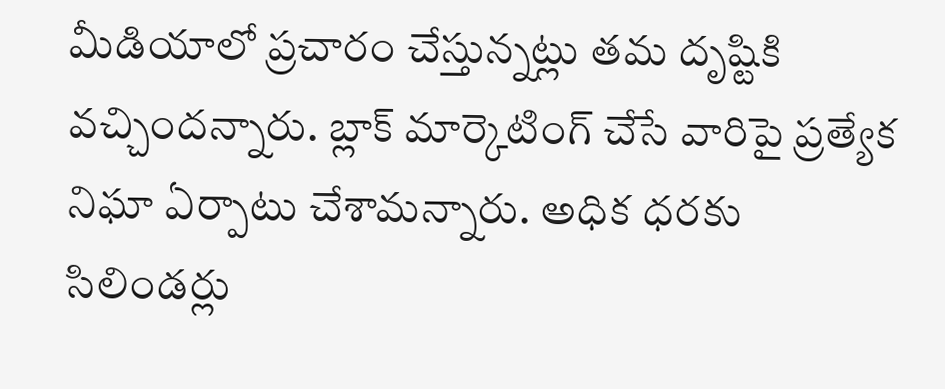మీడియాలో ప్రచారం చేస్తున్నట్లు తమ దృష్టికి వచ్చిందన్నారు. బ్లాక్ మార్కెటింగ్ చేసే వారిపై ప్రత్యేక నిఘా ఏర్పాటు చేశామన్నారు. అధిక ధరకు సిలిండర్లు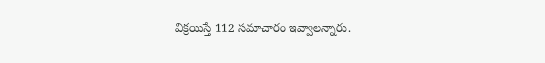విక్రయిస్తే 112 సమాచారం ఇవ్వాలన్నారు.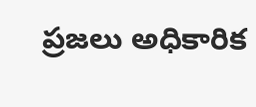ప్రజలు అధికారిక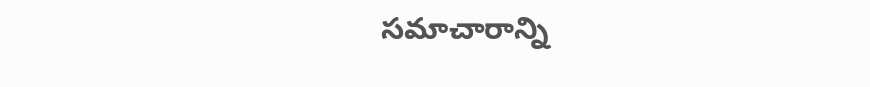సమాచారాన్ని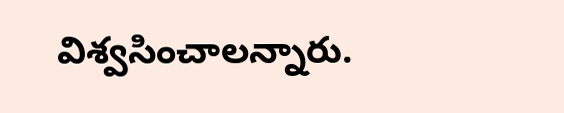విశ్వసించాలన్నారు.